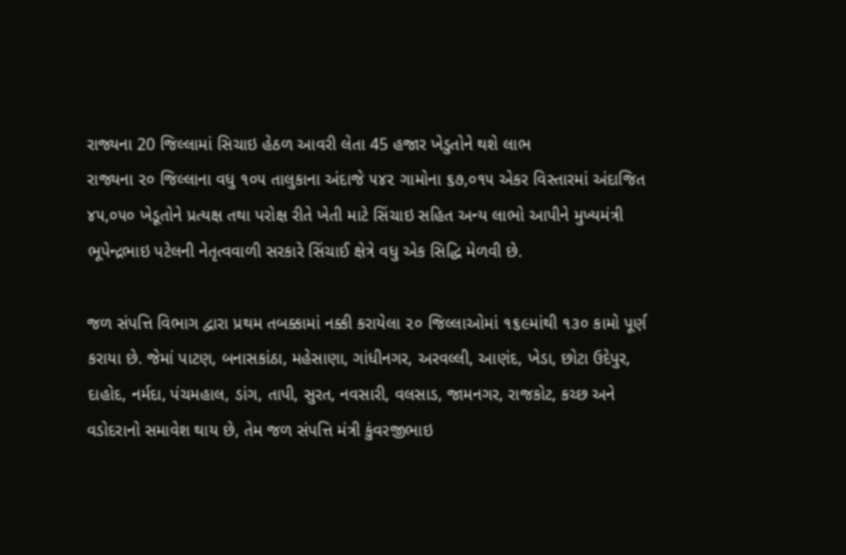રાજ્યના 20 જિલ્લામાં સિચાઇ હેઠળ આવરી લેતા 45 હજાર ખેડુતોને થશે લાભ
રાજ્યના ૨૦ જિલ્લાના વધુ ૧૦૫ તાલુકાના અંદાજે ૫૪૨ ગામોના ૬૭,૦૧૫ એકર વિસ્તારમાં અંદાજિત ૪૫,૦૫૦ ખેડૂતોને પ્રત્યક્ષ તથા પરોક્ષ રીતે ખેતી માટે સિંચાઇ સહિત અન્ય લાભો આપીને મુખ્યમંત્રી ભૂપેન્દ્રભાઇ પટેલની નેતૃત્વવાળી સરકારે સિંચાઈ ક્ષેત્રે વધુ એક સિદ્ધિ મેળવી છે.

જળ સંપત્તિ વિભાગ દ્વારા પ્રથમ તબક્કામાં નક્કી કરાયેલા ૨૦ જિલ્લાઓમાં ૧૬૯માંથી ૧૩૦ કામો પૂર્ણ કરાયા છે. જેમાં પાટણ, બનાસકાંઠા, મહેસાણા, ગાંધીનગર, અરવલ્લી, આણંદ, ખેડા, છોટા ઉદેપુર, દાહોદ, નર્મદા, પંચમહાલ, ડાંગ, તાપી, સુરત, નવસારી, વલસાડ, જામનગર, રાજકોટ, કચ્છ અને વડોદરાનો સમાવેશ થાય છે, તેમ જળ સંપત્તિ મંત્રી કુંવરજીભાઇ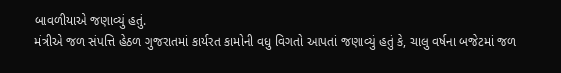બાવળીયાએ જણાવ્યું હતું.
મંત્રીએ જળ સંપત્તિ હેઠળ ગુજરાતમાં કાર્યરત કામોની વધુ વિગતો આપતાં જણાવ્યું હતું કે, ચાલુ વર્ષના બજેટમાં જળ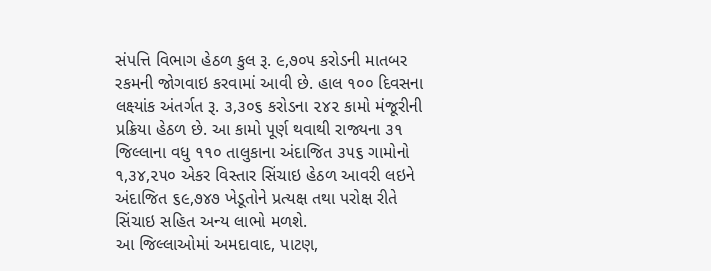સંપત્તિ વિભાગ હેઠળ કુલ રૂ. ૯,૭૦૫ કરોડની માતબર રકમની જોગવાઇ કરવામાં આવી છે. હાલ ૧૦૦ દિવસના લક્ષ્યાંક અંતર્ગત રૂ. ૩,૩૦૬ કરોડના ૨૪૨ કામો મંજૂરીની પ્રક્રિયા હેઠળ છે. આ કામો પૂર્ણ થવાથી રાજ્યના ૩૧ જિલ્લાના વધુ ૧૧૦ તાલુકાના અંદાજિત ૩૫૬ ગામોનો ૧,૩૪,૨૫૦ એકર વિસ્તાર સિંચાઇ હેઠળ આવરી લઇને અંદાજિત ૬૯,૭૪૭ ખેડૂતોને પ્રત્યક્ષ તથા પરોક્ષ રીતે સિંચાઇ સહિત અન્ય લાભો મળશે.
આ જિલ્લાઓમાં અમદાવાદ, પાટણ,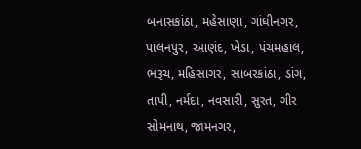બનાસકાંઠા, મહેસાણા, ગાંધીનગર, પાલનપુર, આણંદ, ખેડા, પંચમહાલ, ભરૂચ, મહિસાગર, સાબરકાંઠા, ડાંગ, તાપી, નર્મદા, નવસારી, સુરત, ગીર સોમનાથ, જામનગર,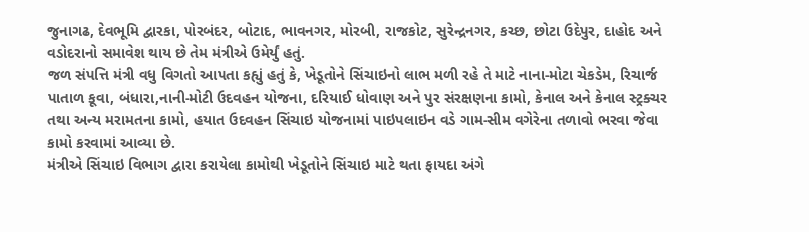જુનાગઢ, દેવભૂમિ દ્વારકા, પોરબંદર, બોટાદ, ભાવનગર, મોરબી, રાજકોટ, સુરેન્દ્રનગર, કચ્છ, છોટા ઉદેપુર, દાહોદ અને વડોદરાનો સમાવેશ થાય છે તેમ મંત્રીએ ઉમેર્યું હતું.
જળ સંપત્તિ મંત્રી વધુ વિગતો આપતા કહ્યું હતું કે, ખેડૂતોને સિંચાઇનો લાભ મળી રહે તે માટે નાના-મોટા ચેકડેમ, રિચાર્જ પાતાળ કૂવા, બંધારા,નાની-મોટી ઉદવહન યોજના, દરિયાઈ ધોવાણ અને પુર સંરક્ષણના કામો, કેનાલ અને કેનાલ સ્ટ્રક્ચર તથા અન્ય મરામતના કામો, હયાત ઉદવહન સિંચાઇ યોજનામાં પાઇપલાઇન વડે ગામ-સીમ વગેરેના તળાવો ભરવા જેવા કામો કરવામાં આવ્યા છે.
મંત્રીએ સિંચાઇ વિભાગ દ્વારા કરાયેલા કામોથી ખેડૂતોને સિંચાઇ માટે થતા ફાયદા અંગે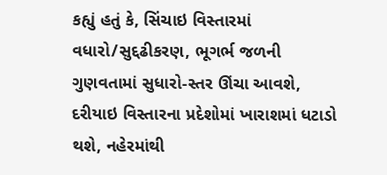કહ્યું હતું કે, સિંચાઇ વિસ્તારમાં વધારો/સુદ્દઢીકરણ, ભૂગર્ભ જળની ગુણવતામાં સુધારો-સ્તર ઊંચા આવશે, દરીયાઇ વિસ્તારના પ્રદેશોમાં ખારાશમાં ધટાડો થશે, નહેરમાંથી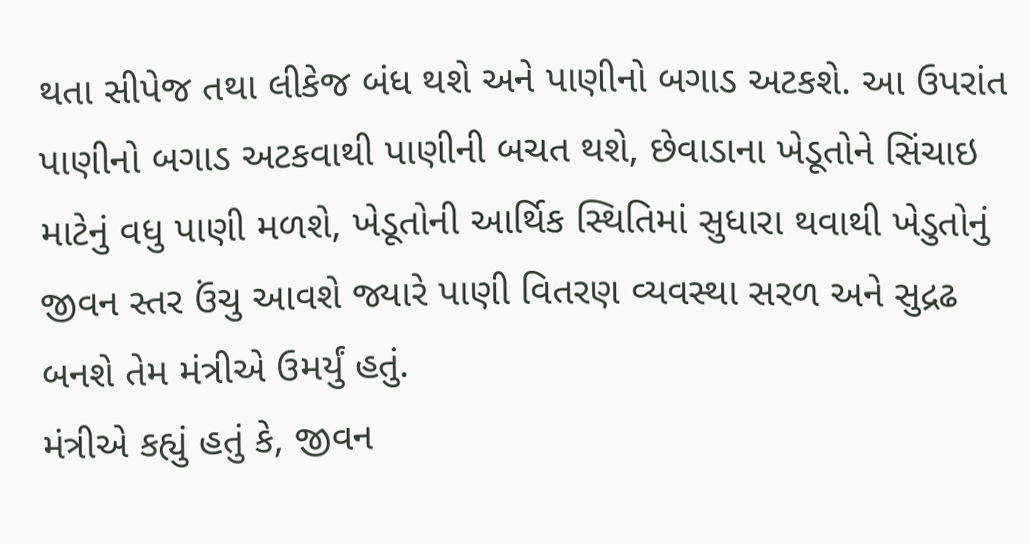થતા સીપેજ તથા લીકેજ બંધ થશે અને પાણીનો બગાડ અટકશે. આ ઉપરાંત પાણીનો બગાડ અટકવાથી પાણીની બચત થશે, છેવાડાના ખેડૂતોને સિંચાઇ માટેનું વધુ પાણી મળશે, ખેડૂતોની આર્થિક સ્થિતિમાં સુધારા થવાથી ખેડુતોનું જીવન સ્તર ઉંચુ આવશે જ્યારે પાણી વિતરણ વ્યવસ્થા સરળ અને સુદ્રઢ બનશે તેમ મંત્રીએ ઉમર્યું હતું.
મંત્રીએ કહ્યું હતું કે, જીવન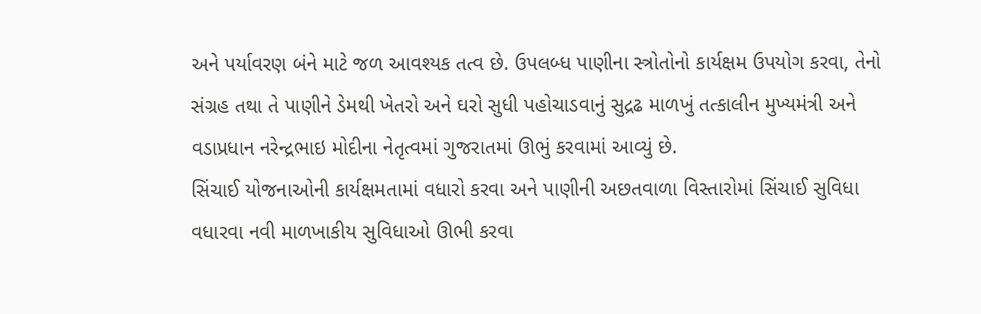અને પર્યાવરણ બંને માટે જળ આવશ્યક તત્વ છે. ઉપલબ્ધ પાણીના સ્ત્રોતોનો કાર્યક્ષમ ઉપયોગ કરવા, તેનો સંગ્રહ તથા તે પાણીને ડેમથી ખેતરો અને ઘરો સુધી પહોચાડવાનું સુદ્રઢ માળખું તત્કાલીન મુખ્યમંત્રી અને વડાપ્રધાન નરેન્દ્રભાઇ મોદીના નેતૃત્વમાં ગુજરાતમાં ઊભું કરવામાં આવ્યું છે.
સિંચાઈ યોજનાઓની કાર્યક્ષમતામાં વધારો કરવા અને પાણીની અછતવાળા વિસ્તારોમાં સિંચાઈ સુવિધા વધારવા નવી માળખાકીય સુવિધાઓ ઊભી કરવા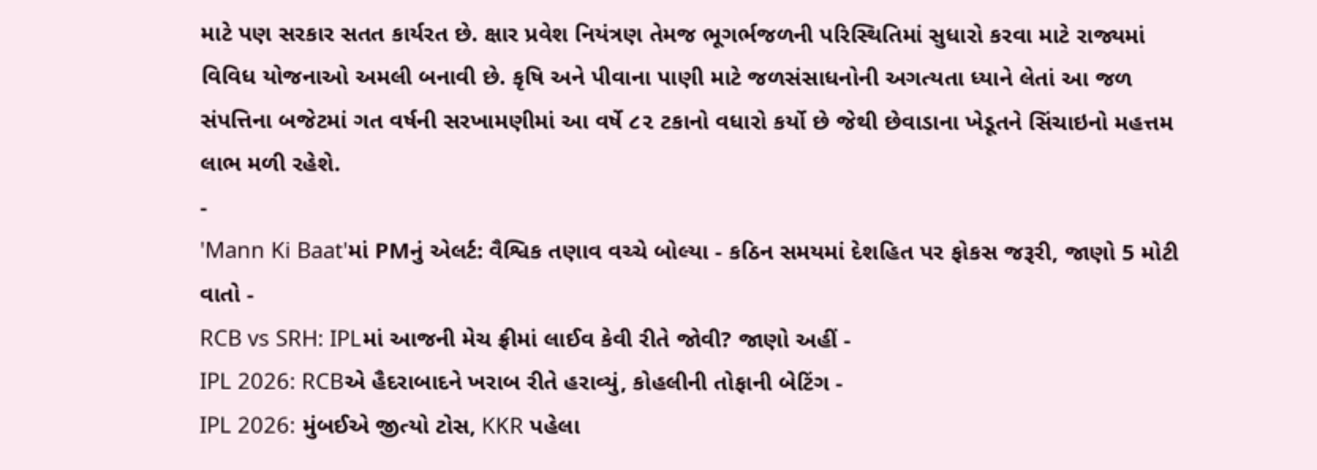માટે પણ સરકાર સતત કાર્યરત છે. ક્ષાર પ્રવેશ નિયંત્રણ તેમજ ભૂગર્ભજળની પરિસ્થિતિમાં સુધારો કરવા માટે રાજ્યમાં વિવિધ યોજનાઓ અમલી બનાવી છે. કૃષિ અને પીવાના પાણી માટે જળસંસાધનોની અગત્યતા ધ્યાને લેતાં આ જળ સંપત્તિના બજેટમાં ગત વર્ષની સરખામણીમાં આ વર્ષે ૮૨ ટકાનો વધારો કર્યો છે જેથી છેવાડાના ખેડૂતને સિંચાઇનો મહત્તમ લાભ મળી રહેશે.
-
'Mann Ki Baat'માં PMનું એલર્ટ: વૈશ્વિક તણાવ વચ્ચે બોલ્યા - કઠિન સમયમાં દેશહિત પર ફોકસ જરૂરી, જાણો 5 મોટી વાતો -
RCB vs SRH: IPLમાં આજની મેચ ફ્રીમાં લાઈવ કેવી રીતે જોવી? જાણો અહીં -
IPL 2026: RCBએ હૈદરાબાદને ખરાબ રીતે હરાવ્યું, કોહલીની તોફાની બેટિંગ -
IPL 2026: મુંબઈએ જીત્યો ટોસ, KKR પહેલા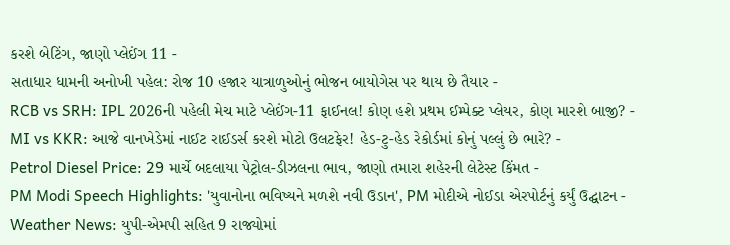કરશે બેટિંગ, જાણો પ્લેઈંગ 11 -
સતાધાર ધામની અનોખી પહેલ: રોજ 10 હજાર યાત્રાળુઓનું ભોજન બાયોગેસ પર થાય છે તૈયાર -
RCB vs SRH: IPL 2026ની પહેલી મેચ માટે પ્લેઈંગ-11 ફાઈનલ! કોણ હશે પ્રથમ ઈમ્પેક્ટ પ્લેયર, કોણ મારશે બાજી? -
MI vs KKR: આજે વાનખેડેમાં નાઈટ રાઈડર્સ કરશે મોટો ઉલટફેર! હેડ-ટુ-હેડ રેકોર્ડમાં કોનું પલ્લું છે ભારે? -
Petrol Diesel Price: 29 માર્ચે બદલાયા પેટ્રોલ-ડીઝલના ભાવ, જાણો તમારા શહેરની લેટેસ્ટ કિંમત -
PM Modi Speech Highlights: 'યુવાનોના ભવિષ્યને મળશે નવી ઉડાન', PM મોદીએ નોઈડા એરપોર્ટનું કર્યું ઉદ્ઘાટન -
Weather News: યુપી-એમપી સહિત 9 રાજ્યોમાં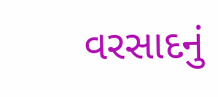વરસાદનું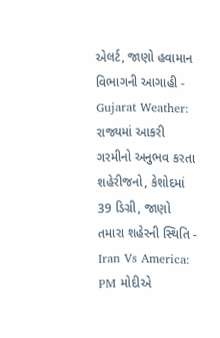એલર્ટ, જાણો હવામાન વિભાગની આગાહી -
Gujarat Weather: રાજ્યમાં આકરી ગરમીનો અનુભવ કરતા શહેરીજનો, કેશોદમાં 39 ડિગ્રી, જાણો તમારા શહેરની સ્થિતિ -
Iran Vs America: PM મોદીએ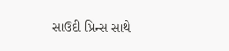સાઉદી પ્રિન્સ સાથે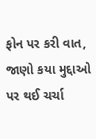ફોન પર કરી વાત, જાણો કયા મુદ્દાઓ પર થઈ ચર્ચા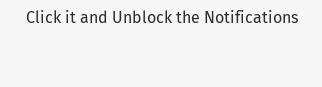Click it and Unblock the Notifications